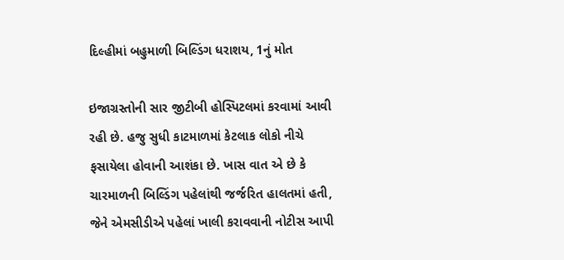દિલ્હીમાં બહુમાળી બિલ્ડિંગ ધરાશય, 1નું મોત

ઇજાગ્રસ્તોની સાર જીટીબી હોસ્પિટલમાં કરવામાં આવી રહી છે. હજુ સુધી કાટમાળમાં કેટલાક લોકો નીચે ફસાયેલા હોવાની આશંકા છે. ખાસ વાત એ છે કે ચારમાળની બિલ્ડિંગ પહેલાંથી જર્જરિત હાલતમાં હતી, જેને એમસીડીએ પહેલાં ખાલી કરાવવાની નોટીસ આપી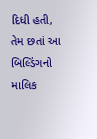દિધી હતી, તેમ છતાં આ બિલ્ડિંગનો માલિક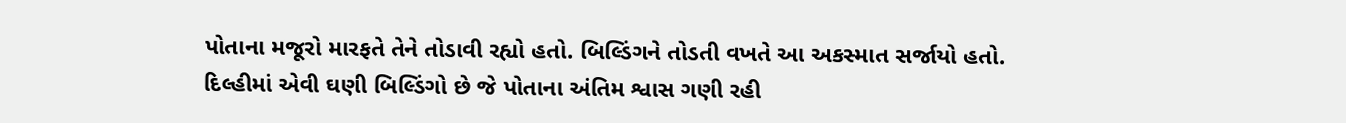પોતાના મજૂરો મારફતે તેને તોડાવી રહ્યો હતો. બિલ્ડિંગને તોડતી વખતે આ અકસ્માત સર્જાયો હતો.
દિલ્હીમાં એવી ઘણી બિલ્ડિંગો છે જે પોતાના અંતિમ શ્વાસ ગણી રહી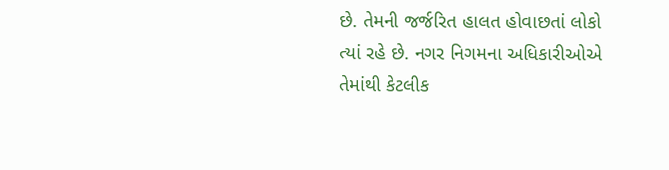છે. તેમની જર્જરિત હાલત હોવાછતાં લોકો ત્યાં રહે છે. નગર નિગમના અધિકારીઓએ તેમાંથી કેટલીક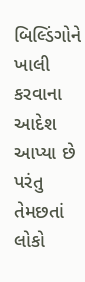બિલ્ડિંગોને ખાલી કરવાના આદેશ આપ્યા છે પરંતુ તેમછતાં લોકો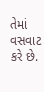તેમાં વસવાટ કરે છે.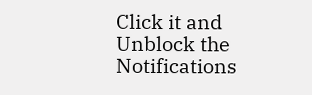Click it and Unblock the Notifications